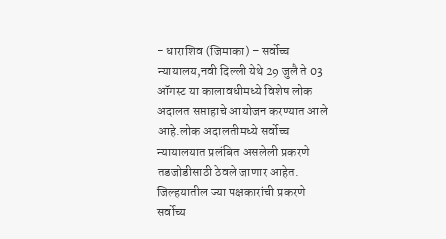- धाराशिव (जिमाका) – सर्वोच्च न्यायालय,नवी दिल्ली येथे 29 जुलै ते 03 ऑगस्ट या कालावधीमध्ये विशेष लोक अदालत सप्ताहाचे आयोजन करण्यात आले आहे.लोक अदालतीमध्ये सर्वोच्च न्यायालयात प्रलंबित असलेली प्रकरणे तडजोडीसाठी ठेवले जाणार आहेत.
जिल्हयातील ज्या पक्षकारांची प्रकरणे सर्वोच्य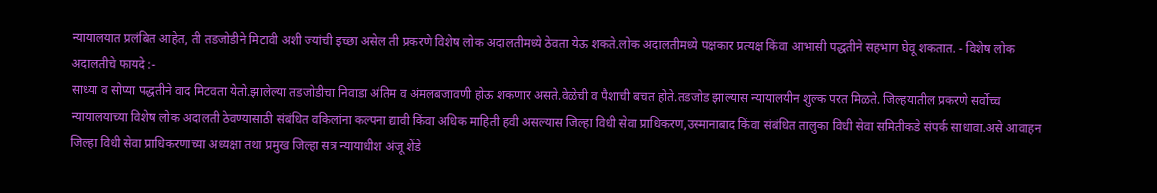न्यायालयात प्रलंबित आहेत, ती तडजोडीने मिटावी अशी ज्यांची इच्छा असेल ती प्रकरणे विशेष लोक अदालतीमध्ये ठेवता येऊ शकते.लोक अदालतीमध्ये पक्षकार प्रत्यक्ष किंवा आभासी पद्धतीने सहभाग घेवू शकतात. - विशेष लोक अदालतीचे फायदे :-
साध्या व सोप्या पद्धतीने वाद मिटवता येतो.झालेल्या तडजोडीचा निवाडा अंतिम व अंमलबजावणी होऊ शकणार असते.वेळेची व पैशाची बचत होते.तडजोड झाल्यास न्यायालयीन शुल्क परत मिळते. जिल्हयातील प्रकरणे सर्वोच्च न्यायालयाच्या विशेष लोक अदालती ठेवण्यासाठी संबंधित वकिलांना कल्पना द्यावी किंवा अधिक माहिती हवी असल्यास जिल्हा विधी सेवा प्राधिकरण,उस्मानाबाद किंवा संबंधित तालुका विधी सेवा समितीकडे संपर्क साधावा.असे आवाहन जिल्हा विधी सेवा प्राधिकरणाच्या अध्यक्षा तथा प्रमुख जिल्हा सत्र न्यायाधीश अंजू शेंडे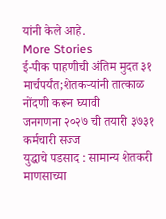यांनी केले आहे.
More Stories
ई-पीक पाहणीची अंतिम मुदत ३१ मार्चपर्यंत;शेतकऱ्यांनी तात्काळ नोंदणी करून घ्यावी
जनगणना २०२७ ची तयारी ३७३१ कर्मचारी सज्ज
युद्धाचे पडसाद : सामान्य शेतकरी माणसाच्या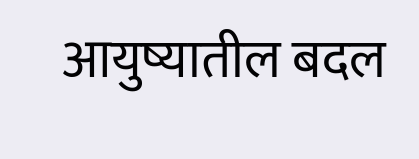आयुष्यातील बदल